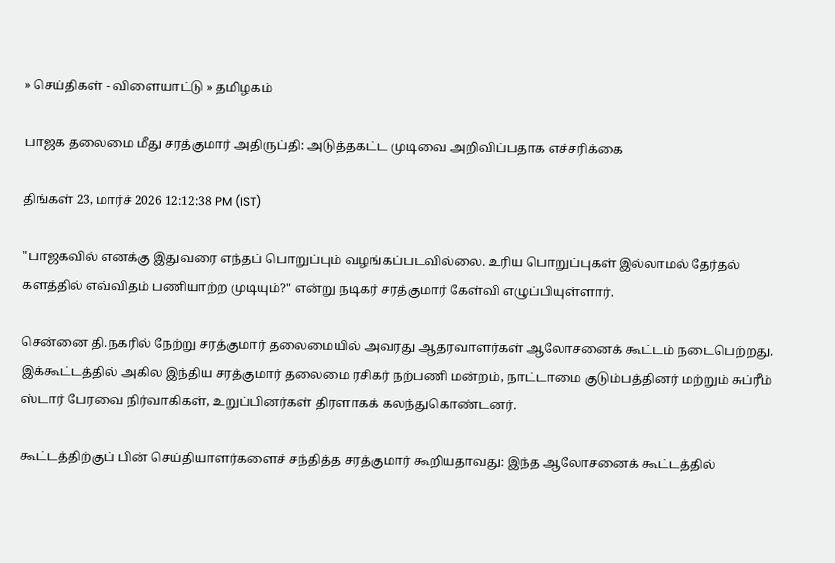» செய்திகள் - விளையாட்டு » தமிழகம்

பாஜக தலைமை மீது சரத்குமார் அதிருப்தி: அடுத்தகட்ட முடிவை அறிவிப்பதாக எச்சரிக்கை

திங்கள் 23, மார்ச் 2026 12:12:38 PM (IST)

"பாஜகவில் எனக்கு இதுவரை எந்தப் பொறுப்பும் வழங்கப்படவில்லை. உரிய பொறுப்புகள் இல்லாமல் தேர்தல் களத்தில் எவ்விதம் பணியாற்ற முடியும்?" என்று நடிகர் சரத்குமார் கேள்வி எழுப்பியுள்ளார்.

சென்னை தி.நகரில் நேற்று சரத்குமார் தலைமையில் அவரது ஆதரவாளர்கள் ஆலோசனைக் கூட்டம் நடைபெற்றது. இக்கூட்டத்தில் அகில இந்திய சரத்குமார் தலைமை ரசிகர் நற்பணி மன்றம், நாட்டாமை குடும்பத்தினர் மற்றும் சுப்ரீம் ஸ்டார் பேரவை நிர்வாகிகள், உறுப்பினர்கள் திரளாகக் கலந்துகொண்டனர்.

கூட்டத்திற்குப் பின் செய்தியாளர்களைச் சந்தித்த சரத்குமார் கூறியதாவது: இந்த ஆலோசனைக் கூட்டத்தில்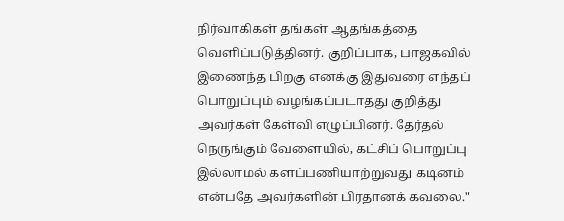நிர்வாகிகள் தங்கள் ஆதங்கத்தை வெளிப்படுத்தினர். குறிப்பாக, பாஜகவில் இணைந்த பிறகு எனக்கு இதுவரை எந்தப் பொறுப்பும் வழங்கப்படாதது குறித்து அவர்கள் கேள்வி எழுப்பினர். தேர்தல் நெருங்கும் வேளையில், கட்சிப் பொறுப்பு இல்லாமல் களப்பணியாற்றுவது கடினம் என்பதே அவர்களின் பிரதானக் கவலை."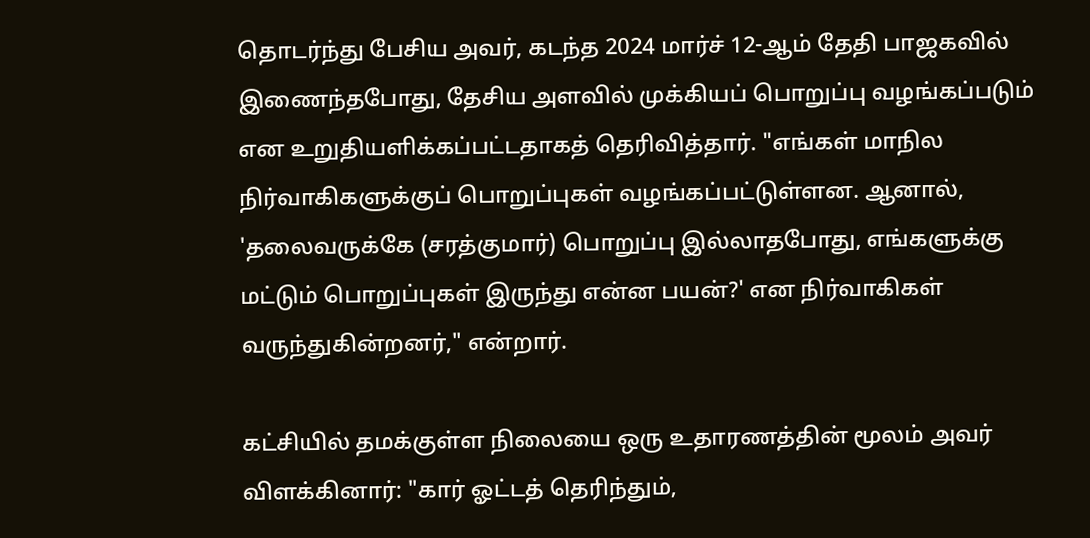தொடர்ந்து பேசிய அவர், கடந்த 2024 மார்ச் 12-ஆம் தேதி பாஜகவில் இணைந்தபோது, தேசிய அளவில் முக்கியப் பொறுப்பு வழங்கப்படும் என உறுதியளிக்கப்பட்டதாகத் தெரிவித்தார். "எங்கள் மாநில நிர்வாகிகளுக்குப் பொறுப்புகள் வழங்கப்பட்டுள்ளன. ஆனால், 'தலைவருக்கே (சரத்குமார்) பொறுப்பு இல்லாதபோது, எங்களுக்கு மட்டும் பொறுப்புகள் இருந்து என்ன பயன்?' என நிர்வாகிகள் வருந்துகின்றனர்," என்றார்.

கட்சியில் தமக்குள்ள நிலையை ஒரு உதாரணத்தின் மூலம் அவர் விளக்கினார்: "கார் ஓட்டத் தெரிந்தும்,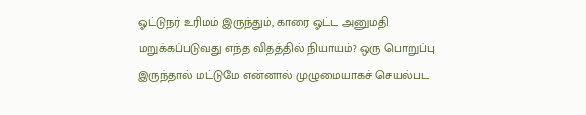ஓட்டுநர் உரிமம் இருந்தும், காரை ஓட்ட அனுமதி மறுக்கப்படுவது எந்த விதத்தில் நியாயம்? ஒரு பொறுப்பு இருந்தால் மட்டுமே என்னால் முழுமையாகச் செயல்பட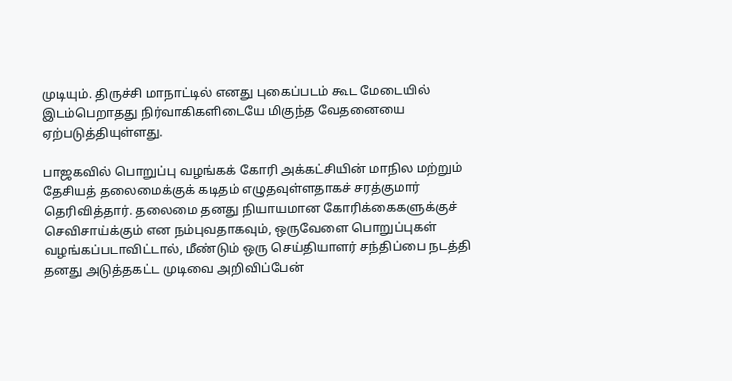முடியும். திருச்சி மாநாட்டில் எனது புகைப்படம் கூட மேடையில் இடம்பெறாதது நிர்வாகிகளிடையே மிகுந்த வேதனையை ஏற்படுத்தியுள்ளது.

பாஜகவில் பொறுப்பு வழங்கக் கோரி அக்கட்சியின் மாநில மற்றும் தேசியத் தலைமைக்குக் கடிதம் எழுதவுள்ளதாகச் சரத்குமார் தெரிவித்தார். தலைமை தனது நியாயமான கோரிக்கைகளுக்குச் செவிசாய்க்கும் என நம்புவதாகவும், ஒருவேளை பொறுப்புகள் வழங்கப்படாவிட்டால், மீண்டும் ஒரு செய்தியாளர் சந்திப்பை நடத்தி தனது அடுத்தகட்ட முடிவை அறிவிப்பேன்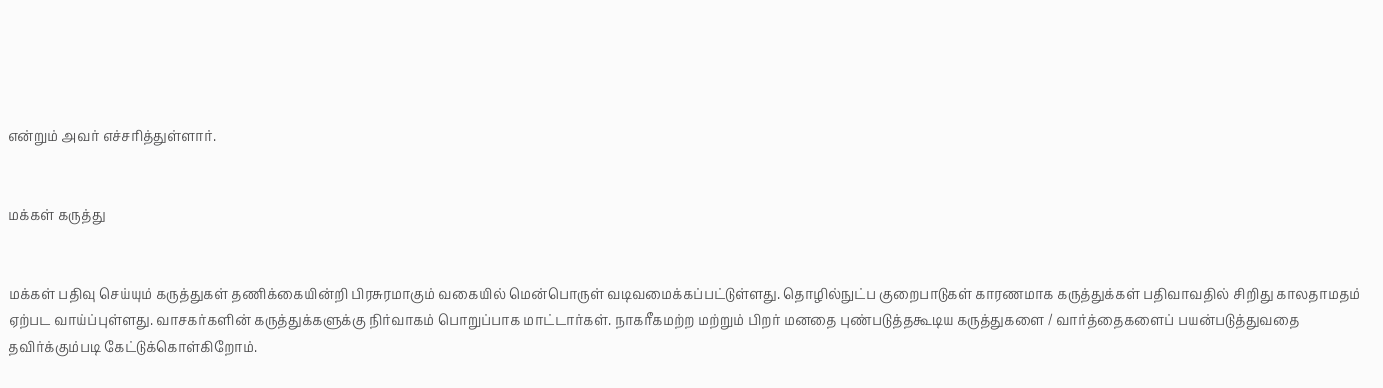என்றும் அவர் எச்சரித்துள்ளார்.


மக்கள் கருத்து


மக்கள் பதிவு செய்யும் கருத்துகள் தணிக்கையின்றி பிரசுரமாகும் வகையில் மென்பொருள் வடிவமைக்கப்பட்டுள்ளது. தொழில்நுட்ப குறைபாடுகள் காரணமாக கருத்துக்கள் பதிவாவதில் சிறிது காலதாமதம் ஏற்பட வாய்ப்புள்ளது. வாசகர்களின் கருத்துக்களுக்கு நிர்வாகம் பொறுப்பாக மாட்டார்கள். நாகரீகமற்ற மற்றும் பிறர் மனதை புண்படுத்தகூடிய கருத்துகளை / வார்த்தைகளைப் பயன்படுத்துவதை தவிர்க்கும்படி கேட்டுக்கொள்கிறோம்.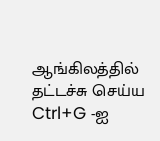ஆங்கிலத்தில் தட்டச்சு செய்ய Ctrl+G -ஐ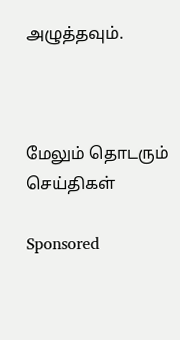அழுத்தவும்.



மேலும் தொடரும் செய்திகள்

Sponsored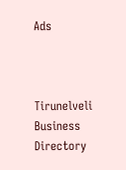Ads



Tirunelveli Business Directory